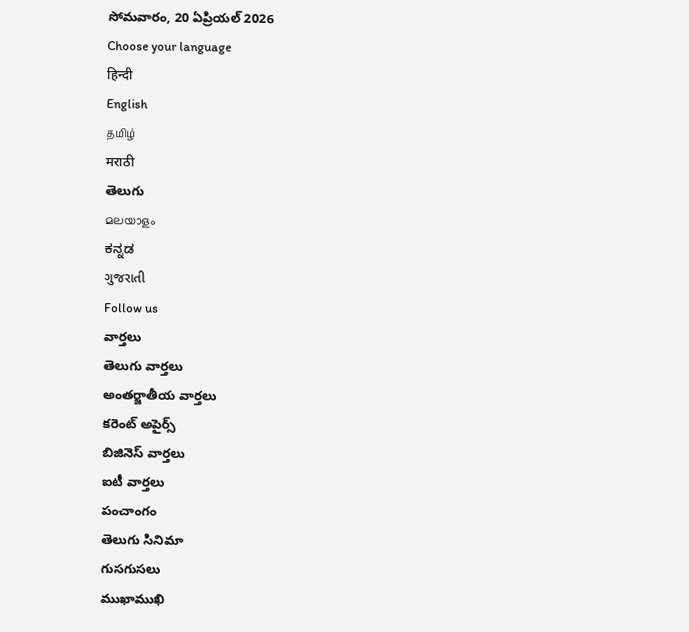సోమవారం, 20 ఏప్రియల్ 2026
Choose your language
हिन्दी
English
தமிழ்
मराठी
తెలుగు
മലയാളം
ಕನ್ನಡ
ગુજરાતી
Follow us
వార్తలు
తెలుగు వార్తలు
అంతర్జాతీయ వార్తలు
కరెంట్ అపైర్స్
బిజినెస్ వార్తలు
ఐటీ వార్తలు
పంచాంగం
తెలుగు సినిమా
గుసగుసలు
ముఖాముఖి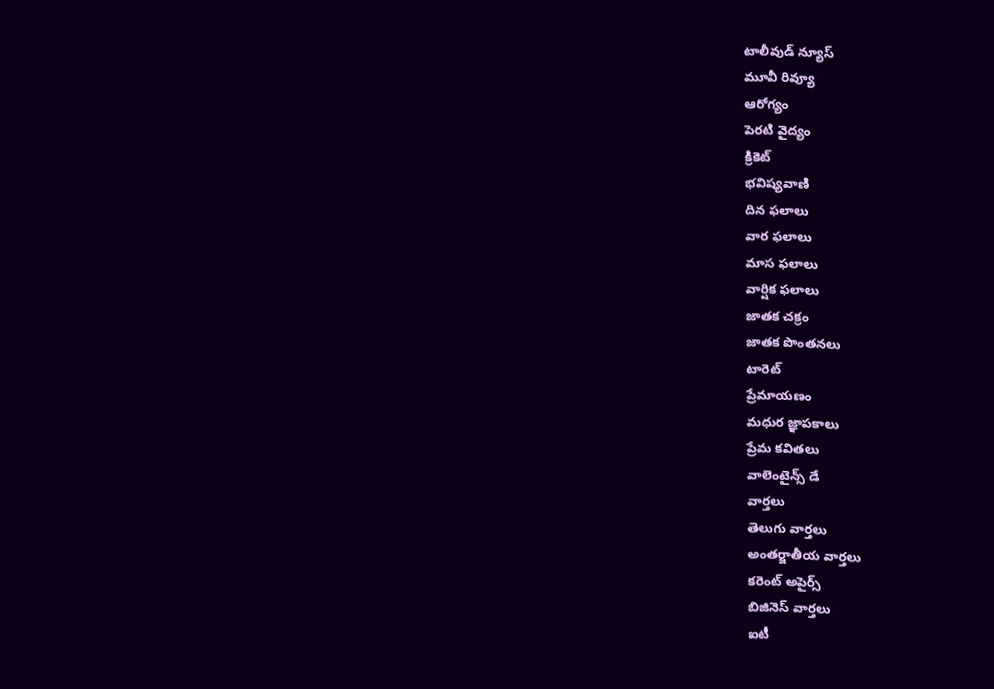టాలీవుడ్ న్యూస్
మూవీ రివ్యూ
ఆరోగ్యం
పెరటి వైద్యం
క్రికెట్
భవిష్యవాణి
దిన ఫలాలు
వార ఫలాలు
మాస ఫలాలు
వార్షిక ఫలాలు
జాతక చక్రం
జాతక పొంతనలు
టారెట్
ప్రేమాయణం
మధుర జ్ఞాపకాలు
ప్రేమ కవితలు
వాలెంటైన్స్ డే
వార్తలు
తెలుగు వార్తలు
అంతర్జాతీయ వార్తలు
కరెంట్ అపైర్స్
బిజినెస్ వార్తలు
ఐటీ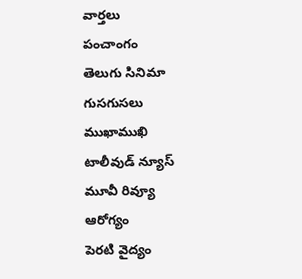వార్తలు
పంచాంగం
తెలుగు సినిమా
గుసగుసలు
ముఖాముఖి
టాలీవుడ్ న్యూస్
మూవీ రివ్యూ
ఆరోగ్యం
పెరటి వైద్యం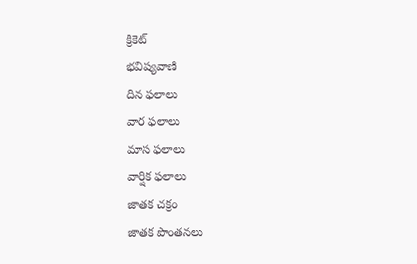క్రికెట్
భవిష్యవాణి
దిన ఫలాలు
వార ఫలాలు
మాస ఫలాలు
వార్షిక ఫలాలు
జాతక చక్రం
జాతక పొంతనలు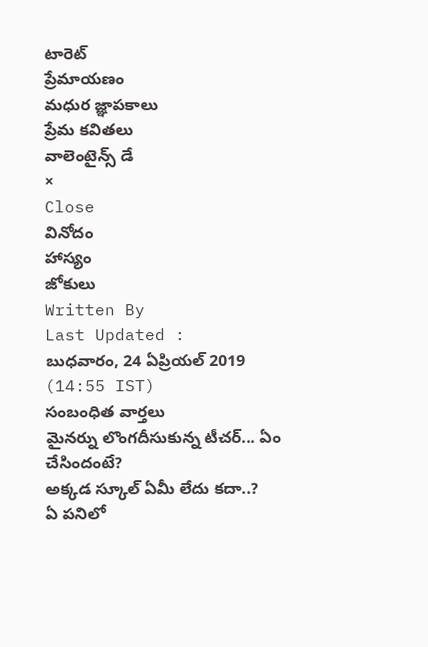టారెట్
ప్రేమాయణం
మధుర జ్ఞాపకాలు
ప్రేమ కవితలు
వాలెంటైన్స్ డే
×
Close
వినోదం
హాస్యం
జోకులు
Written By
Last Updated :
బుధవారం, 24 ఏప్రియల్ 2019 (14:55 IST)
సంబంధిత వార్తలు
మైనర్ను లొంగదీసుకున్న టీచర్... ఏం చేసిందంటే?
అక్కడ స్కూల్ ఏమీ లేదు కదా..?
ఏ పనిలో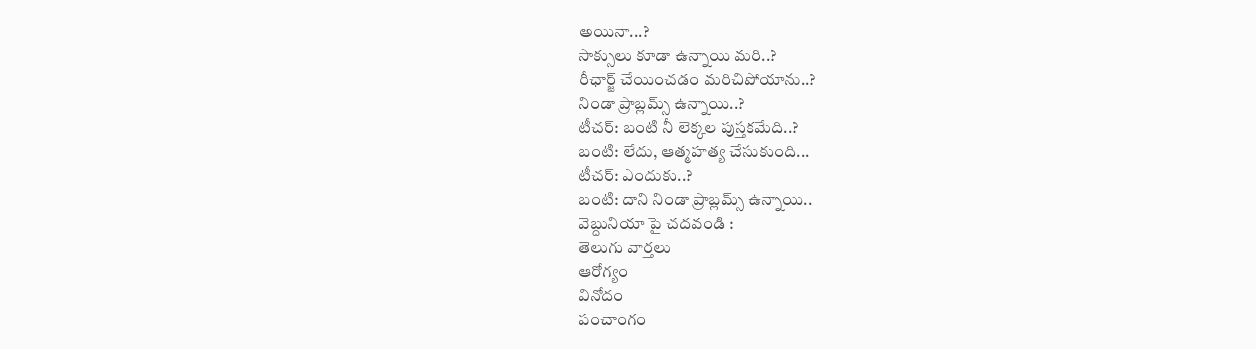అయినా...?
సాక్సులు కూడా ఉన్నాయి మరి..?
రీఛార్జ్ చేయించడం మరిచిపోయాను..?
నిండా ప్రాబ్లమ్స్ ఉన్నాయి..?
టీచర్: బంటి నీ లెక్కల పుస్తకమేది..?
బంటి: లేదు, ఆత్మహత్య చేసుకుంది...
టీచర్: ఎందుకు..?
బంటి: దాని నిండా ప్రాబ్లమ్స్ ఉన్నాయి..
వెబ్దునియా పై చదవండి :
తెలుగు వార్తలు
ఆరోగ్యం
వినోదం
పంచాంగం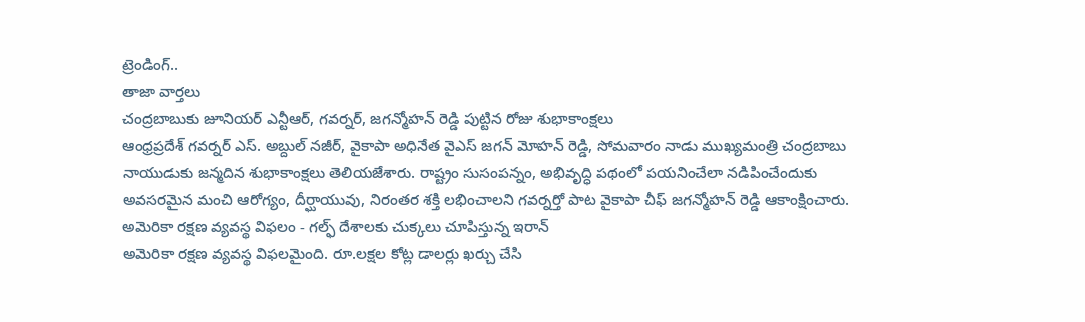ట్రెండింగ్..
తాజా వార్తలు
చంద్రబాబుకు జూనియర్ ఎన్టీఆర్, గవర్నర్, జగన్మోహన్ రెడ్డి పుట్టిన రోజు శుభాకాంక్షలు
ఆంధ్రప్రదేశ్ గవర్నర్ ఎస్. అబ్దుల్ నజీర్, వైకాపా అధినేత వైఎస్ జగన్ మోహన్ రెడ్డి, సోమవారం నాడు ముఖ్యమంత్రి చంద్రబాబు నాయుడుకు జన్మదిన శుభాకాంక్షలు తెలియజేశారు. రాష్ట్రం సుసంపన్నం, అభివృద్ధి పథంలో పయనించేలా నడిపించేందుకు అవసరమైన మంచి ఆరోగ్యం, దీర్ఘాయువు, నిరంతర శక్తి లభించాలని గవర్నర్తో పాట వైకాపా చీఫ్ జగన్మోహన్ రెడ్డి ఆకాంక్షించారు.
అమెరికా రక్షణ వ్యవస్థ విఫలం - గల్ఫ్ దేశాలకు చుక్కలు చూపిస్తున్న ఇరాన్
అమెరికా రక్షణ వ్యవస్థ విఫలమైంది. రూ.లక్షల కోట్ల డాలర్లు ఖర్చు చేసి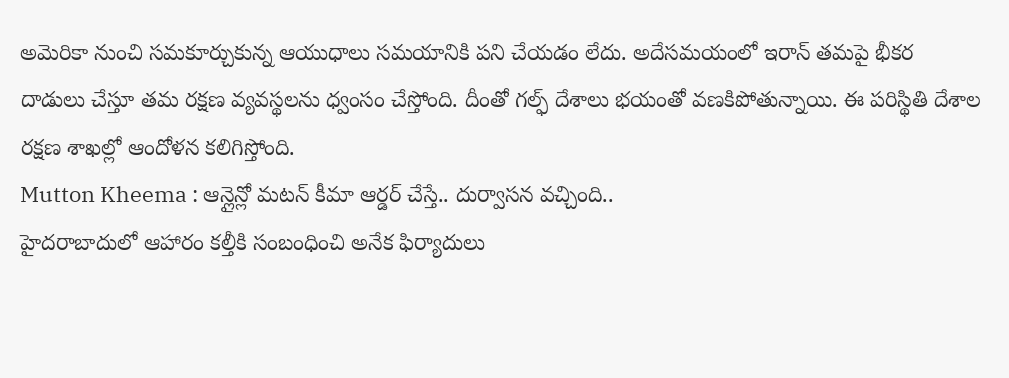అమెరికా నుంచి సమకూర్చుకున్న ఆయుధాలు సమయానికి పని చేయడం లేదు. అదేసమయంలో ఇరాన్ తమపై భీకర దాడులు చేస్తూ తమ రక్షణ వ్యవస్థలను ధ్వంసం చేస్తోంది. దీంతో గల్ఫ్ దేశాలు భయంతో వణకిపోతున్నాయి. ఈ పరిస్థితి దేశాల రక్షణ శాఖల్లో ఆందోళన కలిగిస్తోంది.
Mutton Kheema : ఆన్లైన్లో మటన్ కీమా ఆర్డర్ చేస్తే.. దుర్వాసన వచ్చింది..
హైదరాబాదులో ఆహారం కల్తీకి సంబంధించి అనేక ఫిర్యాదులు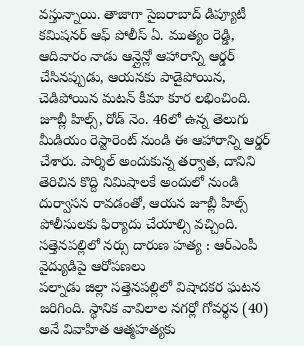వస్తున్నాయి. తాజాగా సైబరాబాద్ డిప్యూటీ కమిషనర్ ఆఫ్ పోలీస్ ఏ. ముత్యం రెడ్డి, ఆదివారం నాడు ఆన్లైన్లో ఆహారాన్ని ఆర్డర్ చేసినప్పుడు, ఆయనకు పాడైపోయిన, చెడిపోయిన మటన్ కీమా కూర లభించింది. జూబ్లీ హిల్స్, రోడ్ నెం. 46లో ఉన్న తెలుగు మీడియం రెస్టారెంట్ నుండి ఈ ఆహారాన్ని ఆర్డర్ చేశారు. పార్శిల్ అందుకున్న తర్వాత, దానిని తెరిచిన కొద్ది నిమిషాలకే అందులో నుండి దుర్వాసన రావడంతో, ఆయన జూబ్లీ హిల్స్ పోలీసులకు ఫిర్యాదు చేయాల్సి వచ్చింది.
సత్తెనపల్లిలో నర్సు దారుణ హత్య : ఆర్ఎంపీ వైద్యుడిపై ఆరోపణలు
పల్నాడు జిల్లా సత్తెనపల్లిలో విషాదకర ఘటన జరిగింది. స్థానిక వావిలాల నగర్లో గోవర్థన (40) అనే వివాహిత ఆత్మహత్యకు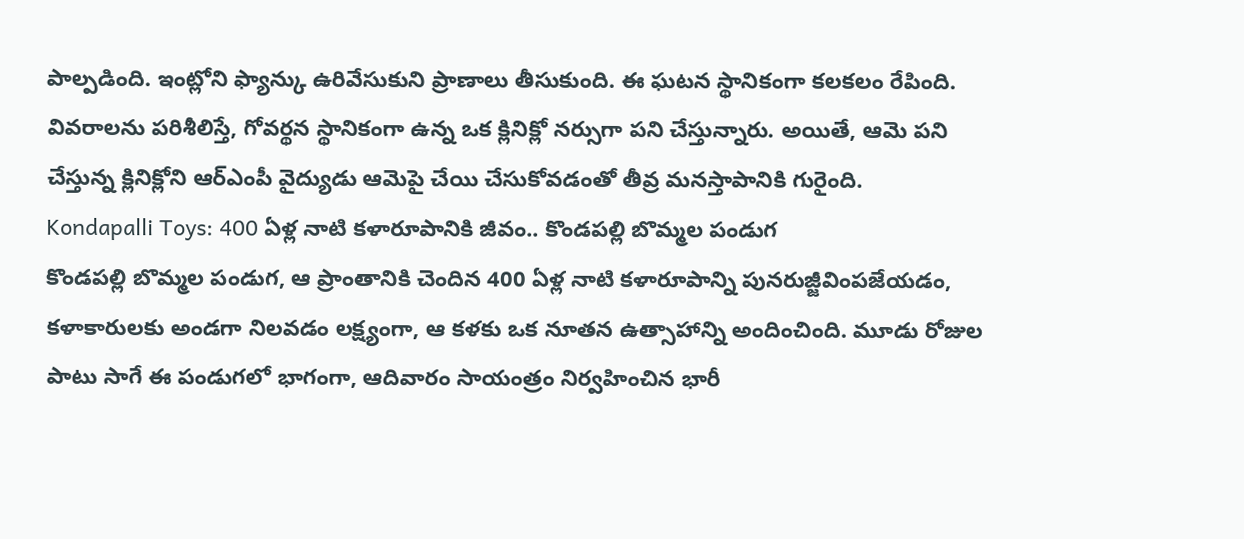పాల్పడింది. ఇంట్లోని ఫ్యాన్కు ఉరివేసుకుని ప్రాణాలు తీసుకుంది. ఈ ఘటన స్థానికంగా కలకలం రేపింది. వివరాలను పరిశీలిస్తే, గోవర్థన స్థానికంగా ఉన్న ఒక క్లినిక్లో నర్సుగా పని చేస్తున్నారు. అయితే, ఆమె పని చేస్తున్న క్లినిక్లోని ఆర్ఎంపీ వైద్యుడు ఆమెపై చేయి చేసుకోవడంతో తీవ్ర మనస్తాపానికి గురైంది.
Kondapalli Toys: 400 ఏళ్ల నాటి కళారూపానికి జీవం.. కొండపల్లి బొమ్మల పండుగ
కొండపల్లి బొమ్మల పండుగ, ఆ ప్రాంతానికి చెందిన 400 ఏళ్ల నాటి కళారూపాన్ని పునరుజ్జీవింపజేయడం, కళాకారులకు అండగా నిలవడం లక్ష్యంగా, ఆ కళకు ఒక నూతన ఉత్సాహాన్ని అందించింది. మూడు రోజుల పాటు సాగే ఈ పండుగలో భాగంగా, ఆదివారం సాయంత్రం నిర్వహించిన భారీ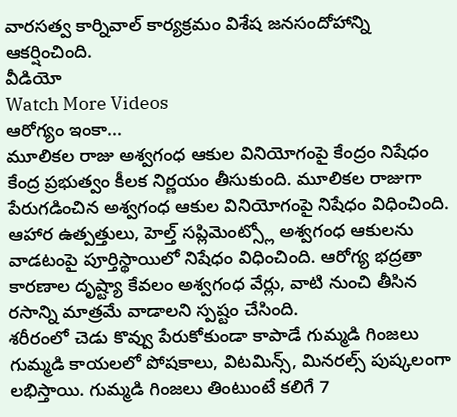వారసత్వ కార్నివాల్ కార్యక్రమం విశేష జనసందోహాన్ని ఆకర్షించింది.
వీడియో
Watch More Videos
ఆరోగ్యం ఇంకా...
మూలికల రాజు అశ్వగంధ ఆకుల వినియోగంపై కేంద్రం నిషేధం
కేంద్ర ప్రభుత్వం కీలక నిర్ణయం తీసుకుంది. మూలికల రాజుగా పేరుగడించిన అశ్వగంధ ఆకుల వినియోగంపై నిషేధం విధించింది. ఆహార ఉత్పత్తులు, హెల్త్ సప్లిమెంట్స్లో అశ్వగంధ ఆకులను వాడటంపై పూర్తిస్థాయిలో నిషేధం విధించింది. ఆరోగ్య భద్రతా కారణాల దృష్ట్యా కేవలం అశ్వగంధ వేర్లు, వాటి నుంచి తీసిన రసాన్ని మాత్రమే వాడాలని స్పష్టం చేసింది.
శరీరంలో చెడు కొవ్వు పేరుకోకుండా కాపాడే గుమ్మడి గింజలు
గుమ్మడి కాయలలో పోషకాలు, విటమిన్స్, మినరల్స్ పుష్కలంగా లభిస్తాయి. గుమ్మడి గింజలు తింటుంటే కలిగే 7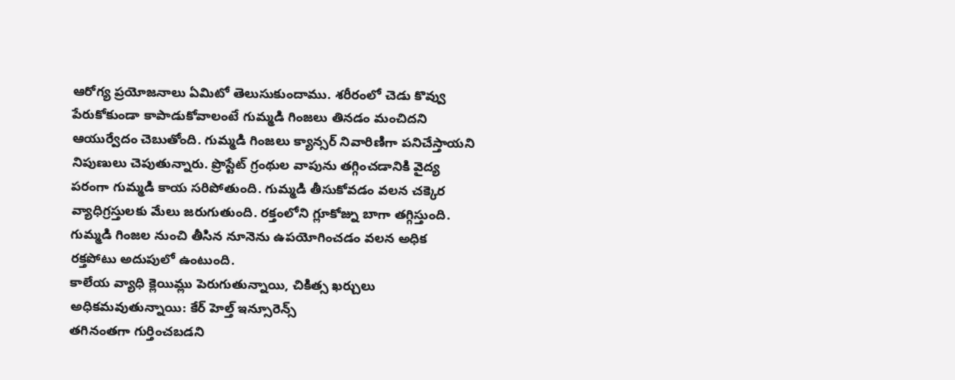ఆరోగ్య ప్రయోజనాలు ఏమిటో తెలుసుకుందాము. శరీరంలో చెడు కొవ్వు పేరుకోకుండా కాపాడుకోవాలంటే గుమ్మడి గింజలు తినడం మంచిదని ఆయుర్వేదం చెబుతోంది. గుమ్మడి గింజలు క్యాన్సర్ నివారిణిగా పనిచేస్తాయని నిపుణులు చెపుతున్నారు. ప్రొస్టేట్ గ్రంథుల వాపును తగ్గించడానికి వైద్య పరంగా గుమ్మడి కాయ సరిపోతుంది. గుమ్మడి తీసుకోవడం వలన చక్కెర వ్యాధిగ్రస్తులకు మేలు జరుగుతుంది. రక్తంలోని గ్లూకోజ్ను బాగా తగ్గిస్తుంది. గుమ్మడి గింజల నుంచి తీసిన నూనెను ఉపయోగించడం వలన అధిక రక్తపోటు అదుపులో ఉంటుంది.
కాలేయ వ్యాధి క్లెయిమ్లు పెరుగుతున్నాయి, చికిత్స ఖర్చులు అధికమవుతున్నాయి: కేర్ హెల్త్ ఇన్సూరెన్స్
తగినంతగా గుర్తించబడని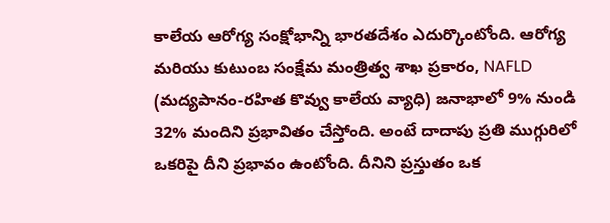కాలేయ ఆరోగ్య సంక్షోభాన్ని భారతదేశం ఎదుర్కొంటోంది. ఆరోగ్య మరియు కుటుంబ సంక్షేమ మంత్రిత్వ శాఖ ప్రకారం, NAFLD (మద్యపానం-రహిత కొవ్వు కాలేయ వ్యాధి) జనాభాలో 9% నుండి 32% మందిని ప్రభావితం చేస్తోంది. అంటే దాదాపు ప్రతి ముగ్గురిలో ఒకరిపై దీని ప్రభావం ఉంటోంది. దీనిని ప్రస్తుతం ఒక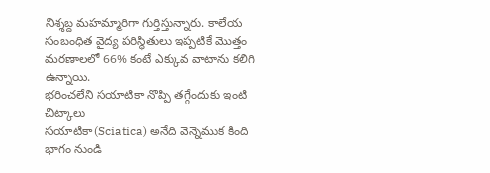నిశ్శబ్ద మహమ్మారిగా గుర్తిస్తున్నారు. కాలేయ సంబంధిత వైద్య పరిస్థితులు ఇప్పటికే మొత్తం మరణాలలో 66% కంటే ఎక్కువ వాటాను కలిగి ఉన్నాయి.
భరించలేని సయాటికా నొప్పి తగ్గేందుకు ఇంటి చిట్కాలు
సయాటికా(Sciatica) అనేది వెన్నెముక కింది భాగం నుండి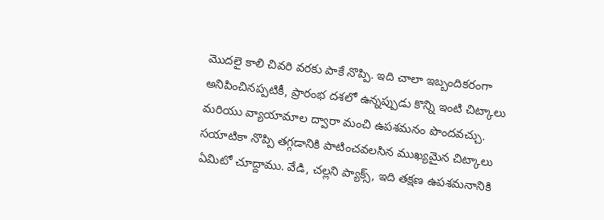మొదలై కాలి చివరి వరకు పాకే నొప్పి. ఇది చాలా ఇబ్బందికరంగా అనిపించినప్పటికీ, ప్రారంభ దశలో ఉన్నప్పుడు కొన్ని ఇంటి చిట్కాలు మరియు వ్యాయామాల ద్వారా మంచి ఉపశమనం పొందవచ్చు. సయాటికా నొప్పి తగ్గడానికి పాటించవలసిన ముఖ్యమైన చిట్కాలు ఏమిటో చూద్దాము. వేడి, చల్లని ప్యాక్స్, ఇది తక్షణ ఉపశమనానికి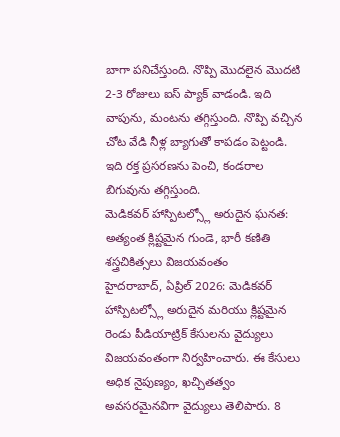బాగా పనిచేస్తుంది. నొప్పి మొదలైన మొదటి 2-3 రోజులు ఐస్ ప్యాక్ వాడండి. ఇది వాపును, మంటను తగ్గిస్తుంది. నొప్పి వచ్చిన చోట వేడి నీళ్ల బ్యాగుతో కాపడం పెట్టండి. ఇది రక్త ప్రసరణను పెంచి, కండరాల బిగువును తగ్గిస్తుంది.
మెడికవర్ హాస్పిటల్స్లో అరుదైన ఘనత: అత్యంత క్లిష్టమైన గుండె, భారీ కణితి శస్త్రచికిత్సలు విజయవంతం
హైదరాబాద్, ఏప్రిల్ 2026: మెడికవర్ హాస్పిటల్స్లో అరుదైన మరియు క్లిష్టమైన రెండు పీడియాట్రిక్ కేసులను వైద్యులు విజయవంతంగా నిర్వహించారు. ఈ కేసులు అధిక నైపుణ్యం, ఖచ్చితత్వం అవసరమైనవిగా వైద్యులు తెలిపారు. 8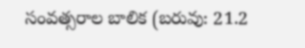సంవత్సరాల బాలిక (బరువు: 21.2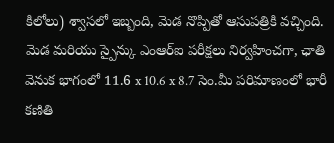కిలోలు) శ్వాసలో ఇబ్బంది, మెడ నొప్పితో ఆసుపత్రికి వచ్చింది. మెడ మరియు స్పైన్కు ఎంఆర్ఐ పరీక్షలు నిర్వహించగా, ఛాతి వెనుక భాగంలో 11.6 x 10.6 x 8.7 సెం.మీ పరిమాణంలో భారీ కణితి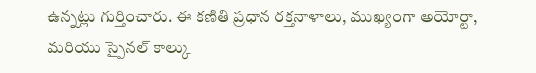ఉన్నట్లు గుర్తించారు. ఈ కణితి ప్రధాన రక్తనాళాలు, ముఖ్యంగా అయోర్టా, మరియు స్పైనల్ కాల్కు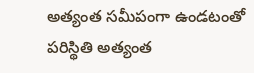అత్యంత సమీపంగా ఉండటంతో పరిస్థితి అత్యంత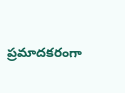ప్రమాదకరంగా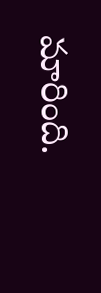మారింది.